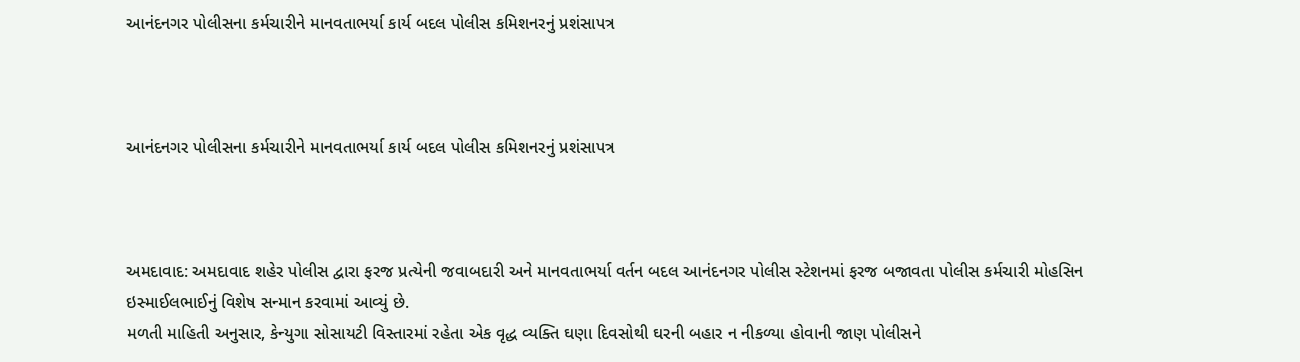આનંદનગર પોલીસના કર્મચારીને માનવતાભર્યા કાર્ય બદલ પોલીસ કમિશનરનું પ્રશંસાપત્ર



આનંદનગર પોલીસના કર્મચારીને માનવતાભર્યા કાર્ય બદલ પોલીસ કમિશનરનું પ્રશંસાપત્ર



અમદાવાદ: અમદાવાદ શહેર પોલીસ દ્વારા ફરજ પ્રત્યેની જવાબદારી અને માનવતાભર્યા વર્તન બદલ આનંદનગર પોલીસ સ્ટેશનમાં ફરજ બજાવતા પોલીસ કર્મચારી મોહસિન ઇસ્માઈલભાઈનું વિશેષ સન્માન કરવામાં આવ્યું છે.
મળતી માહિતી અનુસાર, કેન્યુગા સોસાયટી વિસ્તારમાં રહેતા એક વૃદ્ધ વ્યક્તિ ઘણા દિવસોથી ઘરની બહાર ન નીકળ્યા હોવાની જાણ પોલીસને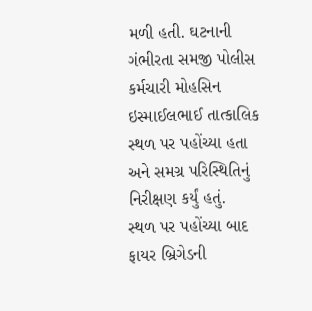મળી હતી. ઘટનાની ગંભીરતા સમજી પોલીસ કર્મચારી મોહસિન ઇસ્માઈલભાઈ તાત્કાલિક સ્થળ પર પહોંચ્યા હતા અને સમગ્ર પરિસ્થિતિનું નિરીક્ષણ કર્યું હતું.
સ્થળ પર પહોંચ્યા બાદ ફાયર બ્રિગેડની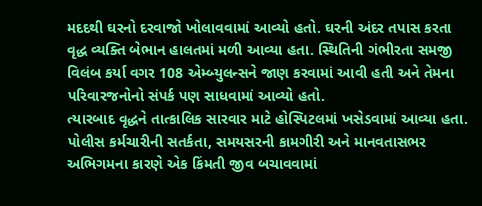મદદથી ઘરનો દરવાજો ખોલાવવામાં આવ્યો હતો. ઘરની અંદર તપાસ કરતા વૃદ્ધ વ્યક્તિ બેભાન હાલતમાં મળી આવ્યા હતા. સ્થિતિની ગંભીરતા સમજી વિલંબ કર્યા વગર 108 એમ્બ્યુલન્સને જાણ કરવામાં આવી હતી અને તેમના પરિવારજનોનો સંપર્ક પણ સાધવામાં આવ્યો હતો.
ત્યારબાદ વૃદ્ધને તાત્કાલિક સારવાર માટે હોસ્પિટલમાં ખસેડવામાં આવ્યા હતા. પોલીસ કર્મચારીની સતર્કતા, સમયસરની કામગીરી અને માનવતાસભર અભિગમના કારણે એક કિંમતી જીવ બચાવવામાં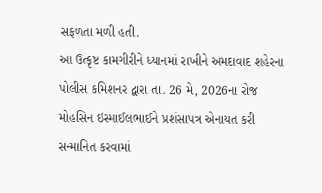સફળતા મળી હતી.
આ ઉત્કૃષ્ટ કામગીરીને ધ્યાનમાં રાખીને અમદાવાદ શહેરના પોલીસ કમિશનર દ્વારા તા. 26 મે, 2026ના રોજ મોહસિન ઇસ્માઈલભાઈને પ્રશંસાપત્ર એનાયત કરી સન્માનિત કરવામાં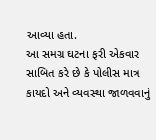આવ્યા હતા.
આ સમગ્ર ઘટના ફરી એકવાર સાબિત કરે છે કે પોલીસ માત્ર કાયદો અને વ્યવસ્થા જાળવવાનું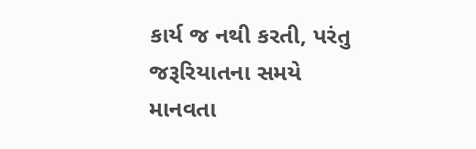કાર્ય જ નથી કરતી, પરંતુ જરૂરિયાતના સમયે માનવતા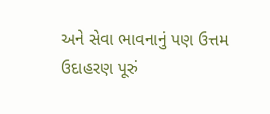અને સેવા ભાવનાનું પણ ઉત્તમ ઉદાહરણ પૂરું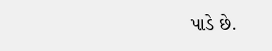પાડે છે.